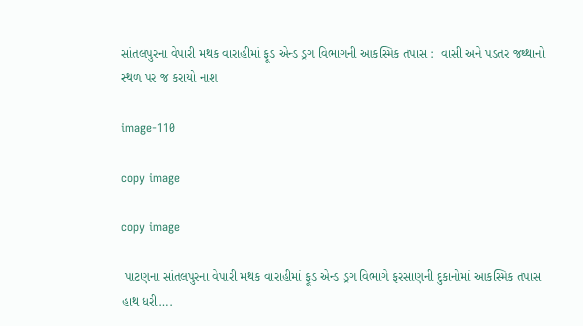સાંતલપુરના વેપારી મથક વારાહીમાં ફૂડ એન્ડ ડ્રગ વિભાગની આકસ્મિક તપાસ :  વાસી અને પડતર જથ્થાનો સ્થળ પર જ કરાયો નાશ

image-110

copy image

copy image

 પાટણના સાંતલપુરના વેપારી મથક વારાહીમાં ફૂડ એન્ડ ડ્રગ વિભાગે ફરસાણની દુકાનોમાં આકસ્મિક તપાસ હાથ ધરી….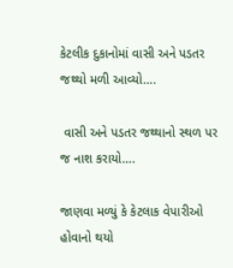કેટલીક દુકાનોમાં વાસી અને પડતર જથ્થો મળી આવ્યો….

 વાસી અને પડતર જથ્થાનો સ્થળ પર જ નાશ કરાયો….

જાણવા મળ્યું કે કેટલાક વેપારીઓ હોવાનો થયો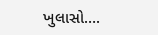ખુલાસો….